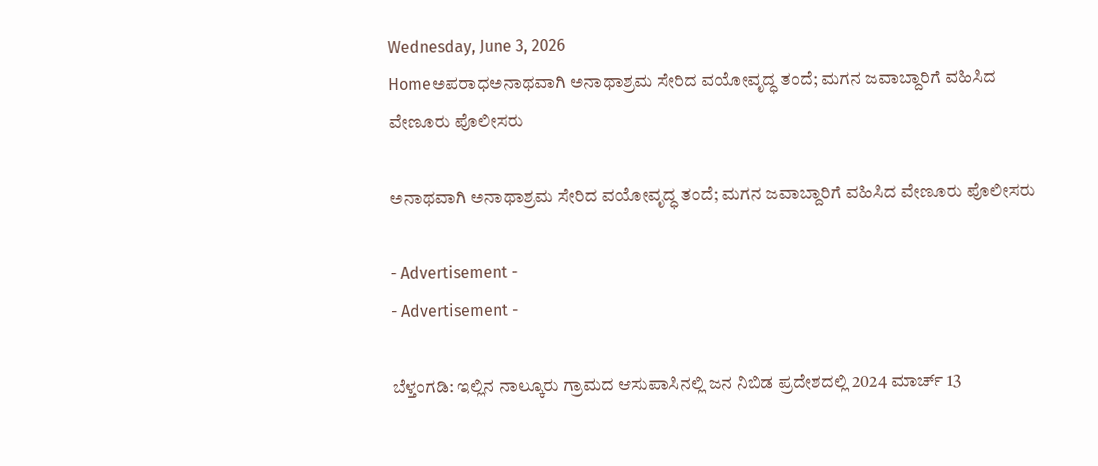Wednesday, June 3, 2026
Homeಅಪರಾಧಅನಾಥವಾಗಿ ಅನಾಥಾಶ್ರಮ ಸೇರಿದ ವಯೋವೃದ್ಧ ತಂದೆ; ಮಗನ ಜವಾಬ್ದಾರಿಗೆ ವಹಿಸಿದ ವೇಣೂರು ಪೊಲೀಸರು

ಅನಾಥವಾಗಿ ಅನಾಥಾಶ್ರಮ ಸೇರಿದ ವಯೋವೃದ್ಧ ತಂದೆ; ಮಗನ ಜವಾಬ್ದಾರಿಗೆ ವಹಿಸಿದ ವೇಣೂರು ಪೊಲೀಸರು

- Advertisement -
- Advertisement -

ಬೆಳ್ತಂಗಡಿ: ಇಲ್ಲಿನ ನಾಲ್ಕೂರು ಗ್ರಾಮದ ಆಸುಪಾಸಿನಲ್ಲಿ ಜನ ನಿಬಿಡ ಪ್ರದೇಶದಲ್ಲಿ 2024 ಮಾರ್ಚ್ 13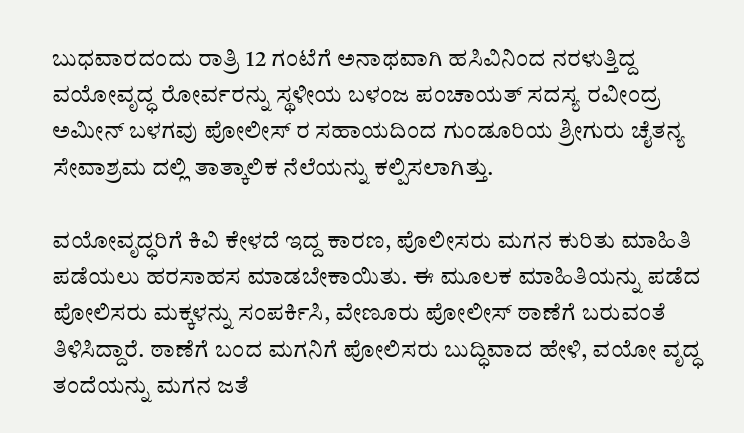ಬುಧವಾರದಂದು ರಾತ್ರಿ 12 ಗಂಟೆಗೆ ಅನಾಥವಾಗಿ ಹಸಿವಿನಿಂದ ನರಳುತ್ತಿದ್ದ ವಯೋವೃದ್ಧ ರೋರ್ವರನ್ನು ಸ್ಥಳೀಯ ಬಳಂಜ ಪಂಚಾಯತ್ ಸದಸ್ಯ ರವೀಂದ್ರ ಅಮೀನ್ ಬಳಗವು ಪೋಲೀಸ್ ರ ಸಹಾಯದಿಂದ ಗುಂಡೂರಿಯ ಶ್ರೀಗುರು ಚೈತನ್ಯ ಸೇವಾಶ್ರಮ ದಲ್ಲಿ ತಾತ್ಕಾಲಿಕ ನೆಲೆಯನ್ನು ಕಲ್ಪಿಸಲಾಗಿತ್ತು.

ವಯೋವೃದ್ಧರಿಗೆ ಕಿವಿ ಕೇಳದೆ ಇದ್ದ ಕಾರಣ, ಪೊಲೀಸರು ಮಗನ ಕುರಿತು ಮಾಹಿತಿ ಪಡೆಯಲು ಹರಸಾಹಸ ಮಾಡಬೇಕಾಯಿತು. ಈ ಮೂಲಕ ಮಾಹಿತಿಯನ್ನು ಪಡೆದ ಪೋಲಿಸರು ಮಕ್ಕಳನ್ನು ಸಂಪರ್ಕಿಸಿ, ವೇಣೂರು ಪೋಲೀಸ್ ಠಾಣೆಗೆ ಬರುವಂತೆ ತಿಳಿಸಿದ್ದಾರೆ. ಠಾಣೆಗೆ ಬಂದ ಮಗನಿಗೆ ಪೋಲಿಸರು ಬುದ್ಧಿವಾದ ಹೇಳಿ, ವಯೋ ವೃದ್ಧ ತಂದೆಯನ್ನು ಮಗನ ಜತೆ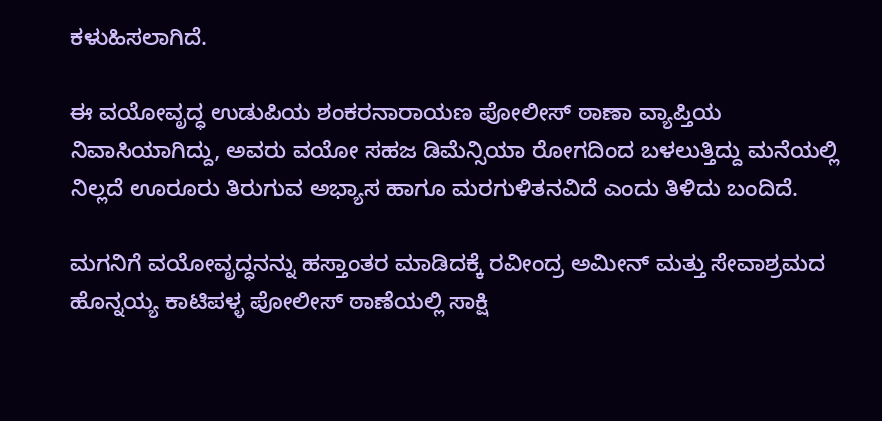ಕಳುಹಿಸಲಾಗಿದೆ.

ಈ ವಯೋವೃದ್ಧ ಉಡುಪಿಯ ಶಂಕರನಾರಾಯಣ ಪೋಲೀಸ್ ಠಾಣಾ ವ್ಯಾಪ್ತಿಯ ನಿವಾಸಿಯಾಗಿದ್ದು, ಅವರು ವಯೋ ಸಹಜ ಡಿಮೆನ್ಸಿಯಾ ರೋಗದಿಂದ ಬಳಲುತ್ತಿದ್ದು ಮನೆಯಲ್ಲಿ ನಿಲ್ಲದೆ ಊರೂರು ತಿರುಗುವ ಅಭ್ಯಾಸ ಹಾಗೂ ಮರಗುಳಿತನವಿದೆ ಎಂದು ತಿಳಿದು ಬಂದಿದೆ.

ಮಗನಿಗೆ ವಯೋವೃದ್ಧನನ್ನು ಹಸ್ತಾಂತರ ಮಾಡಿದಕ್ಕೆ ರವೀಂದ್ರ ಅಮೀನ್ ಮತ್ತು ಸೇವಾಶ್ರಮದ ಹೊನ್ನಯ್ಯ ಕಾಟಿಪಳ್ಳ ಪೋಲೀಸ್ ಠಾಣೆಯಲ್ಲಿ ಸಾಕ್ಷಿ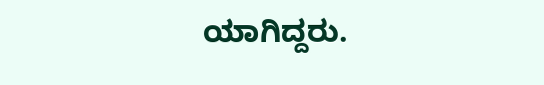ಯಾಗಿದ್ದರು.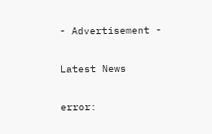- Advertisement -

Latest News

error: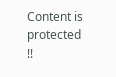Content is protected !!